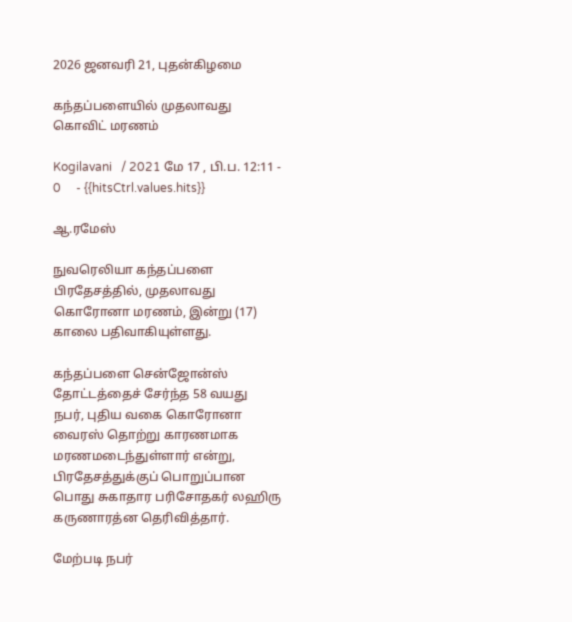2026 ஜனவரி 21, புதன்கிழமை

கந்தப்பளையில் முதலாவது கொவிட் மரணம்

Kogilavani   / 2021 மே 17 , பி.ப. 12:11 - 0     - {{hitsCtrl.values.hits}}

ஆ.ரமேஸ்

நுவரெலியா கந்தப்பளை பிரதேசத்தில், முதலாவது கொரோனா மரணம், இன்று (17) காலை பதிவாகியுள்ளது.

கந்தப்பளை சென்ஜோன்ஸ் தோட்டத்தைச் சேர்ந்த 58 வயது நபர், புதிய வகை கொரோனா வைரஸ் தொற்று காரணமாக மரணமடைந்துள்ளார் என்று, பிரதேசத்துக்குப் பொறுப்பான பொது சுகாதார பரிசோதகர் லஹிரு கருணாரத்ன தெரிவித்தார்.

மேற்படி நபர்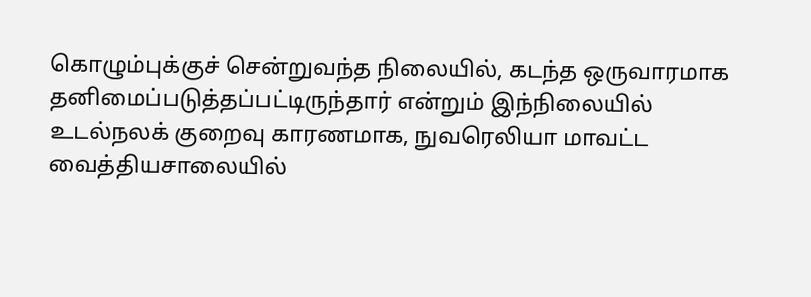கொழும்புக்குச் சென்றுவந்த நிலையில், கடந்த ஒருவாரமாக தனிமைப்படுத்தப்பட்டிருந்தார் என்றும் இந்நிலையில் உடல்நலக் குறைவு காரணமாக, நுவரெலியா மாவட்ட வைத்தியசாலையில்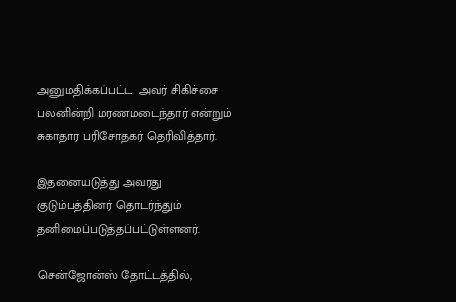அனுமதிக்கப்பட்ட  அவர் சிகிச்சை பலனின்றி மரணமடைந்தார் என்றும் சுகாதார பரிசோதகர் தெரிவித்தார்.

இதனையடுத்து அவரது குடும்பத்தினர் தொடர்ந்தும் தனிமைப்படுத்தப்பட்டுள்ளனர்.

சென்ஜோன்ஸ் தோட்டத்தில்,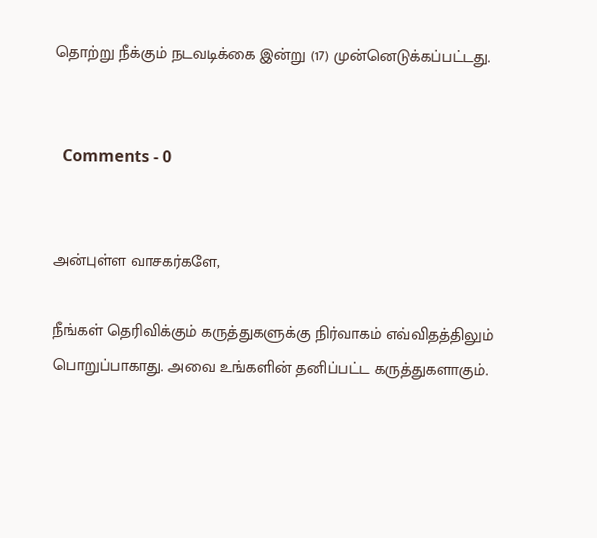தொற்று நீக்கும் நடவடிக்கை இன்று (17) முன்னெடுக்கப்பட்டது.


  Comments - 0


அன்புள்ள வாசகர்களே,

நீங்கள் தெரிவிக்கும் கருத்துகளுக்கு நிர்வாகம் எவ்விதத்திலும் பொறுப்பாகாது. அவை உங்களின் தனிப்பட்ட கருத்துகளாகும்.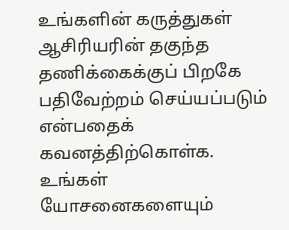உங்களின் கருத்துகள் ஆசிரியரின் தகுந்த தணிக்கைக்குப் பிறகே பதிவேற்றம் செய்யப்படும் என்பதைக் கவனத்திற்கொள்க. உங்கள் யோசனைகளையும்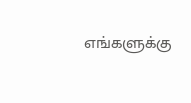எங்களுக்கு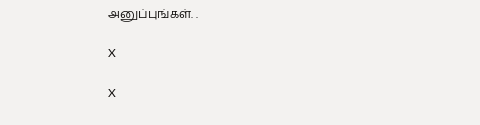அனுப்புங்கள். .

X

X